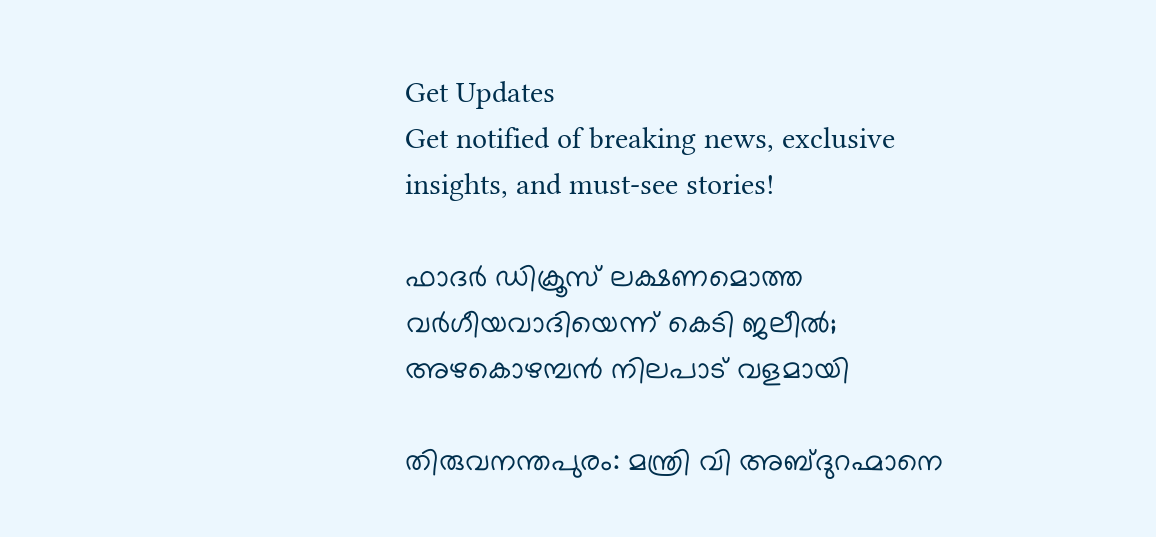Get Updates
Get notified of breaking news, exclusive insights, and must-see stories!

ഫാദര്‍ ഡിക്രൂസ് ലക്ഷണമൊത്ത വര്‍ഗീയവാദിയെന്ന് കെടി ജലീല്‍; അഴകൊഴമ്പന്‍ നിലപാട് വളമായി

തിരുവനന്തപുരം: മന്ത്രി വി അബ്ദുറഹ്മാനെ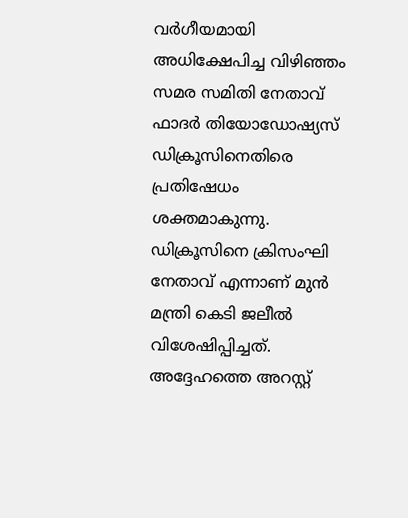വര്‍ഗീയമായി അധിക്ഷേപിച്ച വിഴിഞ്ഞം സമര സമിതി നേതാവ് ഫാദര്‍ തിയോഡോഷ്യസ് ഡിക്രൂസിനെതിരെ പ്രതിഷേധം ശക്തമാകുന്നു. ഡിക്രൂസിനെ ക്രിസംഘി നേതാവ് എന്നാണ് മുന്‍ മന്ത്രി കെടി ജലീല്‍ വിശേഷിപ്പിച്ചത്. അദ്ദേഹത്തെ അറസ്റ്റ്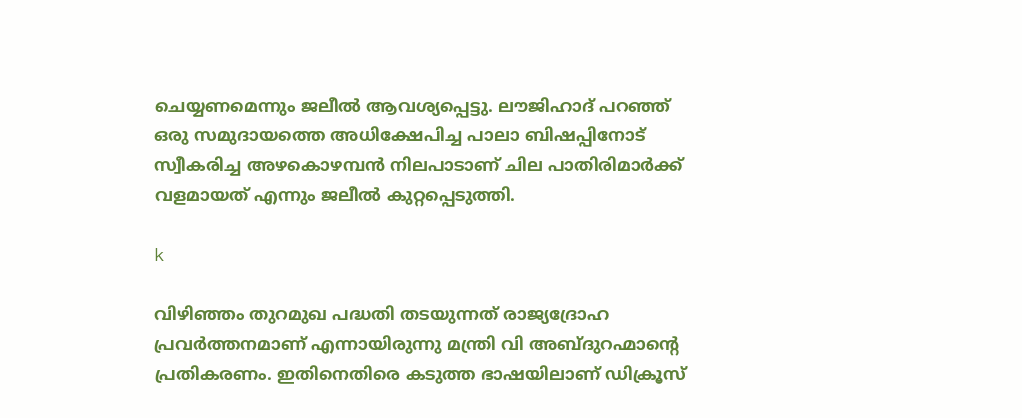ചെയ്യണമെന്നും ജലീല്‍ ആവശ്യപ്പെട്ടു. ലൗജിഹാദ് പറഞ്ഞ് ഒരു സമുദായത്തെ അധിക്ഷേപിച്ച പാലാ ബിഷപ്പിനോട് സ്വീകരിച്ച അഴകൊഴമ്പന്‍ നിലപാടാണ് ചില പാതിരിമാര്‍ക്ക് വളമായത് എന്നും ജലീല്‍ കുറ്റപ്പെടുത്തി.

k

വിഴിഞ്ഞം തുറമുഖ പദ്ധതി തടയുന്നത് രാജ്യദ്രോഹ പ്രവര്‍ത്തനമാണ് എന്നായിരുന്നു മന്ത്രി വി അബ്ദുറഹ്മാന്റെ പ്രതികരണം. ഇതിനെതിരെ കടുത്ത ഭാഷയിലാണ് ഡിക്രൂസ്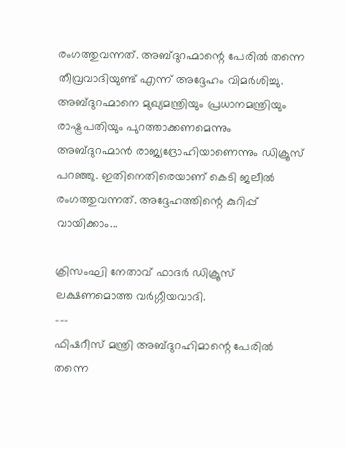രംഗത്തുവന്നത്. അബ്ദുറഹ്മാന്റെ പേരില്‍ തന്നെ തീവ്രവാദിയുണ്ട് എന്ന് അദ്ദേഹം വിമര്‍ശിച്ചു. അബ്ദുറഹ്മാനെ മുഖ്യമന്ത്രിയും പ്രധാനമന്ത്രിയും രാഷ്ട്രപതിയും പുറത്താക്കണമെന്നും അബ്ദുറഹ്മാന്‍ രാജ്യദ്രോഹിയാണെന്നും ഡിക്രൂസ് പറഞ്ഞു. ഇതിനെതിരെയാണ് കെടി ജലീല്‍ രംഗത്തുവന്നത്. അദ്ദേഹത്തിന്റെ കുറിപ്പ് വായിക്കാം...

ക്രിസംഘി നേതാവ് ഫാദര്‍ ഡിക്രൂസ് ലക്ഷണമൊത്ത വര്‍ഗ്ഗീയവാദി.
---
ഫിഷറീസ് മന്ത്രി അബ്ദുറഹിമാന്റെ പേരില്‍ തന്നെ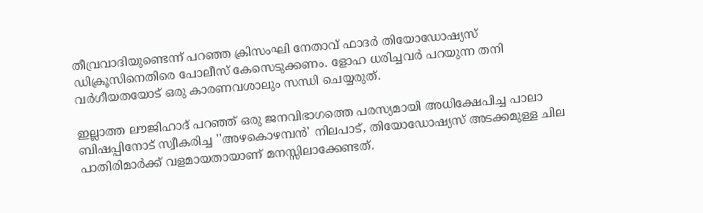തീവ്രവാദിയുണ്ടെന്ന് പറഞ്ഞ ക്രിസംഘി നേതാവ് ഫാദര്‍ തിയോഡോഷ്യസ് ഡിക്രൂസിനെതിരെ പോലീസ് കേസെടുക്കണം. ളോഹ ധരിച്ചവര്‍ പറയുന്ന തനി വര്‍ഗീയതയോട് ഒരു കാരണവശാലും സന്ധി ചെയ്യരുത്.

ഇല്ലാത്ത ലൗജിഹാദ് പറഞ്ഞ് ഒരു ജനവിഭാഗത്തെ പരസ്യമായി അധിക്ഷേപിച്ച പാലാ ബിഷപ്പിനോട് സ്വീകരിച്ച ''അഴകൊഴമ്പന്‍' നിലപാട്, തിയോഡോഷ്യസ് അടക്കമുള്ള ചില പാതിരിമാര്‍ക്ക് വളമായതായാണ് മനസ്സിലാക്കേണ്ടത്.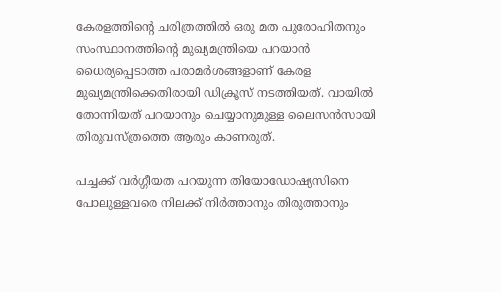കേരളത്തിന്റെ ചരിത്രത്തില്‍ ഒരു മത പുരോഹിതനും സംസ്ഥാനത്തിന്റെ മുഖ്യമന്ത്രിയെ പറയാന്‍ ധൈര്യപ്പെടാത്ത പരാമര്‍ശങ്ങളാണ് കേരള മുഖ്യമന്ത്രിക്കെതിരായി ഡിക്രൂസ് നടത്തിയത്. വായില്‍ തോന്നിയത് പറയാനും ചെയ്യാനുമുള്ള ലൈസന്‍സായി തിരുവസ്ത്രത്തെ ആരും കാണരുത്.

പച്ചക്ക് വര്‍ഗ്ഗീയത പറയുന്ന തിയോഡോഷ്യസിനെ പോലുള്ളവരെ നിലക്ക് നിര്‍ത്താനും തിരുത്താനും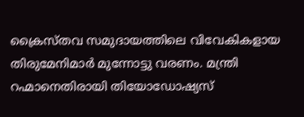ക്രൈസ്തവ സമുദായത്തിലെ വിവേകികളായ തിരുമേനിമാര്‍ മുന്നോട്ടു വരണം. മന്ത്രി റഹ്മാനെതിരായി തിയോഡോഷ്യസ്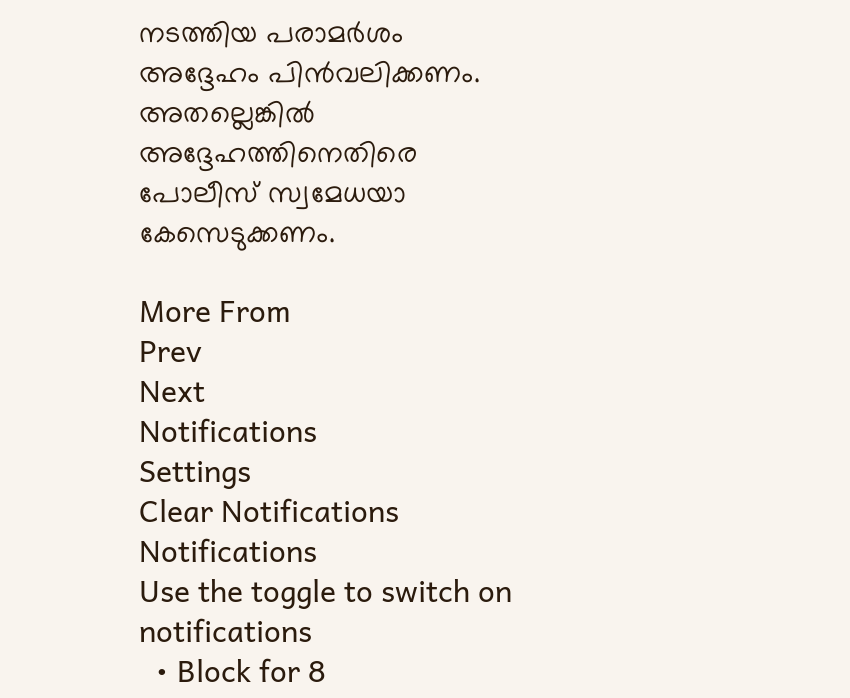നടത്തിയ പരാമര്‍ശം അദ്ദേഹം പിന്‍വലിക്കണം. അതല്ലെങ്കില്‍ അദ്ദേഹത്തിനെതിരെ പോലീസ് സ്വമേധയാ കേസെടുക്കണം.

More From
Prev
Next
Notifications
Settings
Clear Notifications
Notifications
Use the toggle to switch on notifications
  • Block for 8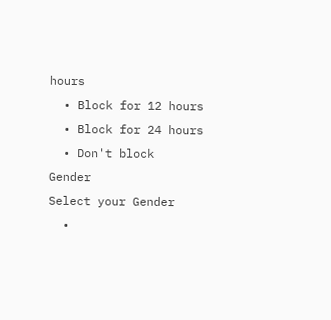hours
  • Block for 12 hours
  • Block for 24 hours
  • Don't block
Gender
Select your Gender
  •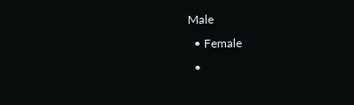Male
  • Female
  •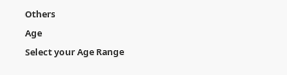Others
Age
Select your Age Range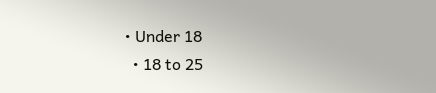• Under 18
  • 18 to 25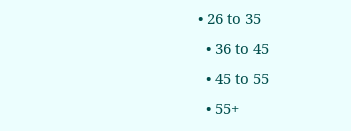• 26 to 35
  • 36 to 45
  • 45 to 55
  • 55+